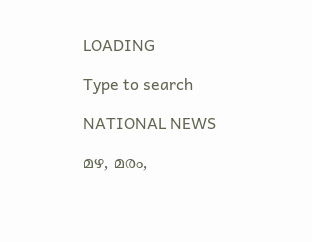LOADING

Type to search

NATIONAL NEWS

മഴ, മരം,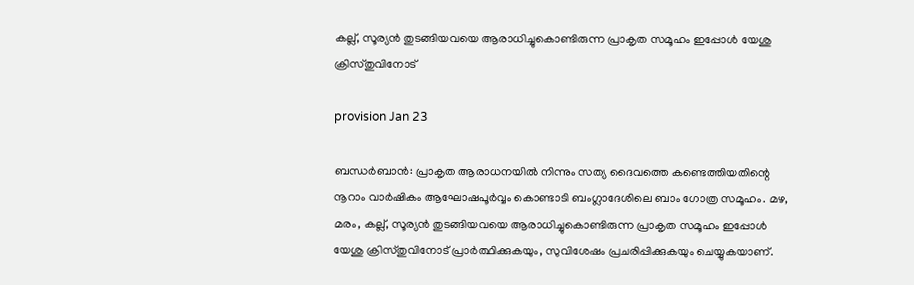കല്ല്‌, സൂര്യന്‍ തുടങ്ങിയവയെ ആരാധിച്ചുകൊണ്ടിരുന്ന പ്രാകൃത സമൂഹം ഇപ്പോള്‍ യേശു ക്രിസ്തുവിനോട്

provision Jan 23

ബന്ധര്‍ബാന്‍: പ്രാകൃത ആരാധനയില്‍ നിന്നും സത്യ ദൈവത്തെ കണ്ടെത്തിയതിന്റെ നൂറാം വാര്‍ഷികം ആഘോഷപൂര്‍വ്വം കൊണ്ടാടി ബംഗ്ലാദേശിലെ ബാം ഗോത്ര സമൂഹം. മഴ, മരം, കല്ല്‌, സൂര്യന്‍ തുടങ്ങിയവയെ ആരാധിച്ചുകൊണ്ടിരുന്ന പ്രാകൃത സമൂഹം ഇപ്പോള്‍ യേശു ക്രിസ്തുവിനോട് പ്രാര്‍ത്ഥിക്കുകയും, സുവിശേഷം പ്രചരിപ്പിക്കുകയും ചെയ്യുകയാണ്.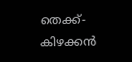തെക്ക്-കിഴക്കന്‍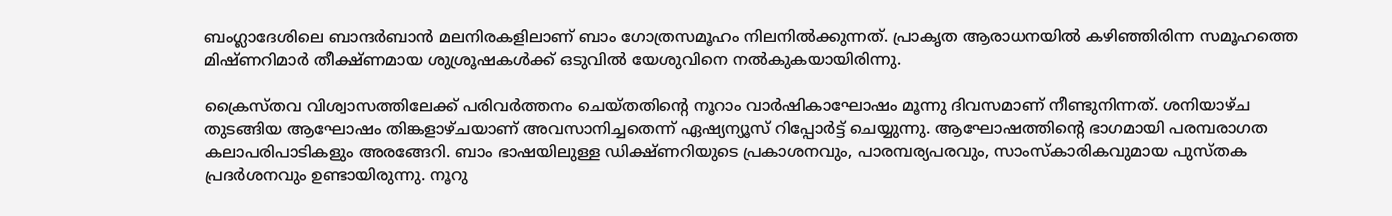ബംഗ്ലാദേശിലെ ബാന്ദര്‍ബാന്‍ മലനിരകളിലാണ് ബാം ഗോത്രസമൂഹം നിലനില്‍ക്കുന്നത്. പ്രാകൃത ആരാധനയില്‍ കഴിഞ്ഞിരിന്ന സമൂഹത്തെ മിഷ്ണറിമാര്‍ തീക്ഷ്ണമായ ശുശ്രൂഷകള്‍ക്ക് ഒടുവില്‍ യേശുവിനെ നല്‍കുകയായിരിന്നു.

ക്രൈസ്തവ വിശ്വാസത്തിലേക്ക് പരിവര്‍ത്തനം ചെയ്തതിന്റെ നൂറാം വാര്‍ഷികാഘോഷം മൂന്നു ദിവസമാണ് നീണ്ടുനിന്നത്. ശനിയാഴ്ച തുടങ്ങിയ ആഘോഷം തിങ്കളാഴ്ചയാണ് അവസാനിച്ചതെന്ന് ഏഷ്യന്യൂസ് റിപ്പോര്‍ട്ട് ചെയ്യുന്നു. ആഘോഷത്തിന്റെ ഭാഗമായി പരമ്പരാഗത കലാപരിപാടികളും അരങ്ങേറി. ബാം ഭാഷയിലുള്ള ഡിക്ഷ്ണറിയുടെ പ്രകാശനവും, പാരമ്പര്യപരവും, സാംസ്കാരികവുമായ പുസ്തക പ്രദര്‍ശനവും ഉണ്ടായിരുന്നു. നൂറു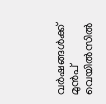വര്‍ഷങ്ങള്‍ക്ക് മുന്‍പ് വെയില്‍സില്‍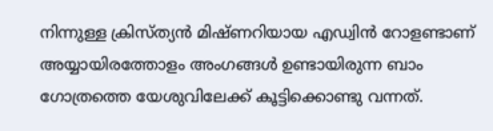നിന്നുള്ള ക്രിസ്ത്യന്‍ മിഷ്ണറിയായ എഡ്വിന്‍ റോളണ്ടാണ് അയ്യായിരത്തോളം അംഗങ്ങള്‍ ഉണ്ടായിരുന്ന ബാം ഗോത്രത്തെ യേശുവിലേക്ക് കൂട്ടിക്കൊണ്ടു വന്നത്.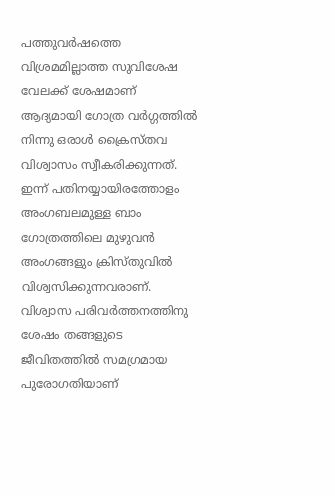പത്തുവര്‍ഷത്തെ വിശ്രമമില്ലാത്ത സുവിശേഷ വേലക്ക് ശേഷമാണ് ആദ്യമായി ഗോത്ര വര്‍ഗ്ഗത്തില്‍ നിന്നു ഒരാള്‍ ക്രൈസ്തവ വിശ്വാസം സ്വീകരിക്കുന്നത്. ഇന്ന്‍ പതിനയ്യായിരത്തോളം അംഗബലമുള്ള ബാം ഗോത്രത്തിലെ മുഴുവന്‍ അംഗങ്ങളും ക്രിസ്തുവില്‍ വിശ്വസിക്കുന്നവരാണ്. വിശ്വാസ പരിവര്‍ത്തനത്തിനു ശേഷം തങ്ങളുടെ ജീവിതത്തില്‍ സമഗ്രമായ പുരോഗതിയാണ്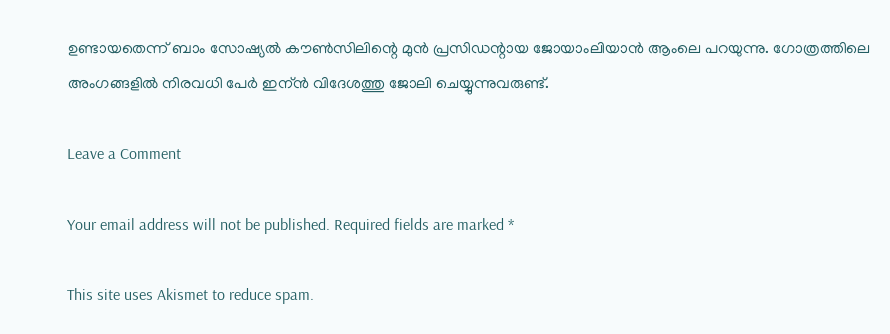ഉണ്ടായതെന്ന് ബാം സോഷ്യല്‍ കൗണ്‍സിലിന്റെ മുന്‍ പ്രസിഡന്റായ ജോയാംലിയാന്‍ ആംലെ പറയുന്നു. ഗോത്രത്തിലെ അംഗങ്ങളില്‍ നിരവധി പേര്‍ ഇന്ന്‍ വിദേശത്തു ജോലി ചെയ്യുന്നുവരുണ്ട്.

Leave a Comment

Your email address will not be published. Required fields are marked *

This site uses Akismet to reduce spam.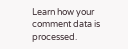Learn how your comment data is processed.